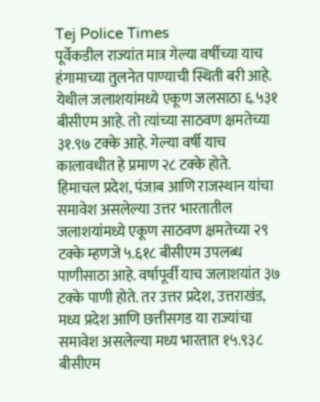Tej Police Times
पूर्वेकडील राज्यांत मात्र गेल्या वर्षीच्या याच हंगामाच्या तुलनेत पाण्याची स्थिती बरी आहे. येथील जलाशयांमध्ये एकूण जलसाठा ६.५३१ बीसीएम आहे. तो त्यांच्या साठवण क्षमतेच्या ३१.९७ टक्के आहे. गेल्या वर्षी याच कालावधीत हे प्रमाण २८ टक्के होते.
हिमाचल प्रदेश, पंजाब आणि राजस्थान यांचा समावेश असलेल्या उत्तर भारतातील जलाशयांमध्ये एकूण साठवण क्षमतेच्या २९ टक्के म्हणजे ५.६१८ बीसीएम उपलब्ध पाणीसाठा आहे. वर्षापूर्वी याच जलाशयांत ३७ टक्के पाणी होते. तर उत्तर प्रदेश, उत्तराखंड, मध्य प्रदेश आणि छत्तीसगड या राज्यांचा समावेश असलेल्या मध्य भारतात १५.९३८ बीसीएम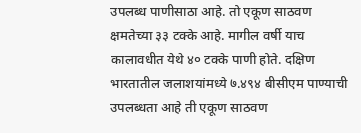उपलब्ध पाणीसाठा आहे. तो एकूण साठवण क्षमतेच्या ३३ टक्के आहे. मागील वर्षी याच कालावधीत येथे ४० टक्के पाणी होते. दक्षिण भारतातील जलाशयांमध्ये ७.४९४ बीसीएम पाण्याची उपलब्धता आहे ती एकूण साठवण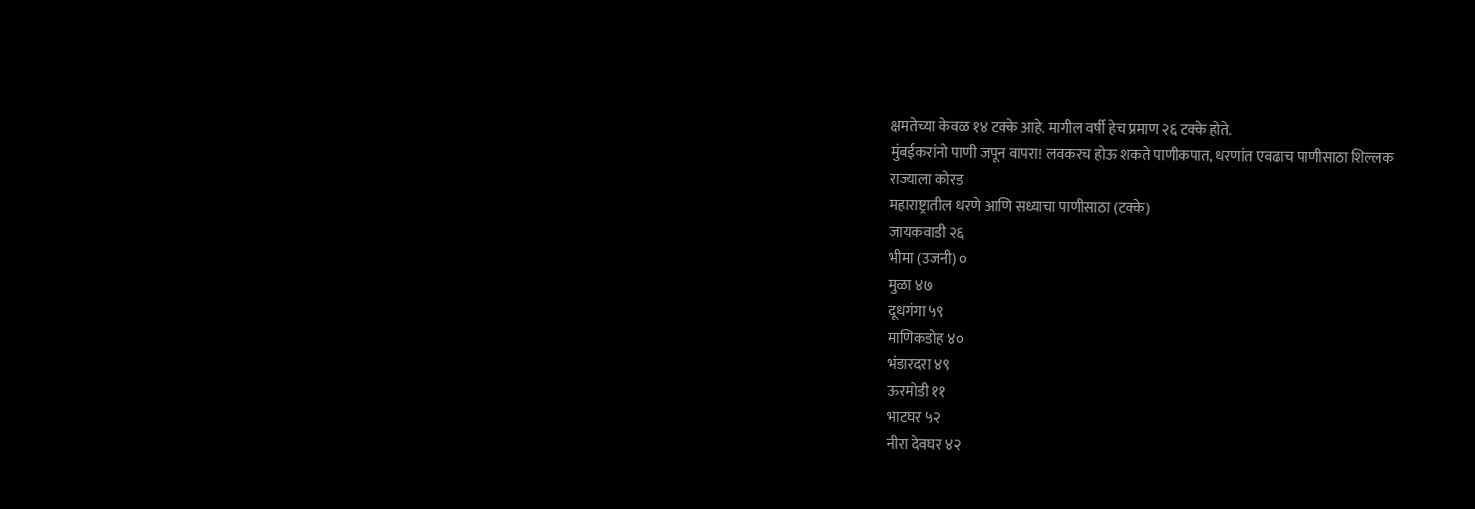क्षमतेच्या केवळ १४ टक्के आहे. मागील वर्षी हेच प्रमाण २६ टक्के होते.
मुंबईकरांनो पाणी जपून वापरा! लवकरच होऊ शकते पाणीकपात, धरणांत एवढाच पाणीसाठा शिल्लक
राज्याला कोरड
महाराष्ट्रातील धरणे आणि सध्याचा पाणीसाठा (टक्के)
जायकवाडी २६
भीमा (उजनी) ०
मुळा ४७
दूधगंगा ५९
माणिकडोह ४०
भंडारदरा ४९
ऊरमोडी ११
भाटघर ५२
नीरा देवघर ४२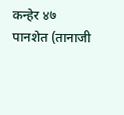कन्हेर ४७
पानशेत (तानाजी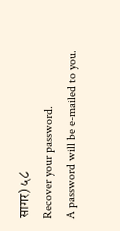सागर) ५८
Recover your password.
A password will be e-mailed to you.